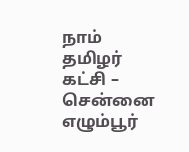நாம் தமிழர் கட்சி – சென்னை எழும்பூர்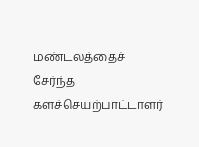மண்டலத்தைச் சேர்ந்த களச்செயற்பாட்டாளர்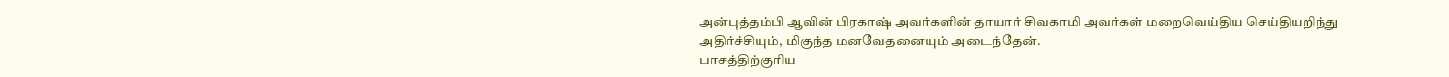அன்புத்தம்பி ஆவின் பிரகாஷ் அவர்களின் தாயார் சிவகாமி அவர்கள் மறைவெய்திய செய்தியறிந்து அதிர்ச்சியும், மிகுந்த மனவேதனையும் அடைந்தேன்.
பாசத்திற்குரிய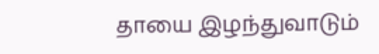தாயை இழந்துவாடும்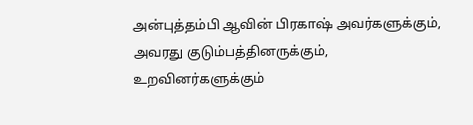அன்புத்தம்பி ஆவின் பிரகாஷ் அவர்களுக்கும், அவரது குடும்பத்தினருக்கும், உறவினர்களுக்கும்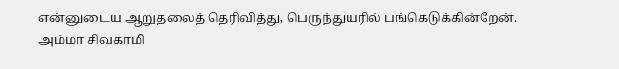என்னுடைய ஆறுதலைத் தெரிவித்து, பெருந்துயரில் பங்கெடுக்கின்றேன்.
அம்மா சிவகாமி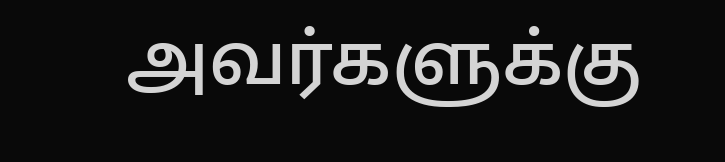அவர்களுக்கு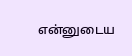என்னுடைய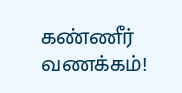கண்ணீர் வணக்கம்!